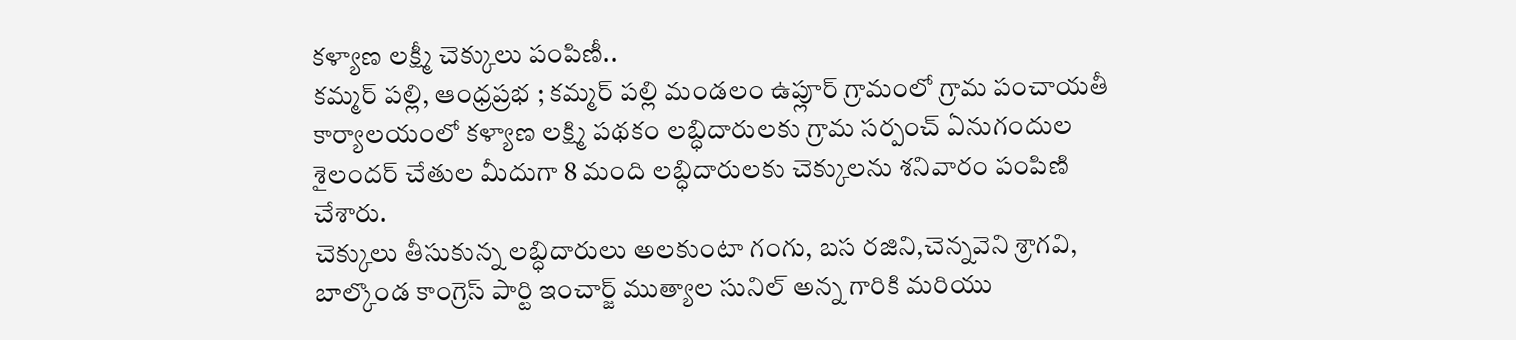కళ్యాణ లక్ష్మీ చెక్కులు పంపిణీ..
కమ్మర్ పల్లి, ఆంధ్రప్రభ ; కమ్మర్ పల్లి మండలం ఉప్లూర్ గ్రామంలో గ్రామ పంచాయతీ కార్యాలయంలో కళ్యాణ లక్ష్మి పథకం లబ్ధిదారులకు గ్రామ సర్పంచ్ ఏనుగందుల శైలందర్ చేతుల మీదుగా 8 మంది లబ్ధిదారులకు చెక్కులను శనివారం పంపిణి చేశారు.
చెక్కులు తీసుకున్న లబ్ధిదారులు అలకుంటా గంగు, బస రజిని,చెన్నవెని శ్రాగవి, బాల్కొండ కాంగ్రెస్ పార్టి ఇంచార్జ్ ముత్యాల సునిల్ అన్న గారికి మరియు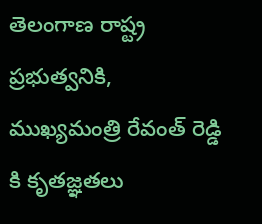తెలంగాణ రాష్ట్ర ప్రభుత్వనికి, ముఖ్యమంత్రి రేవంత్ రెడ్డి కి కృతజ్ఞతలు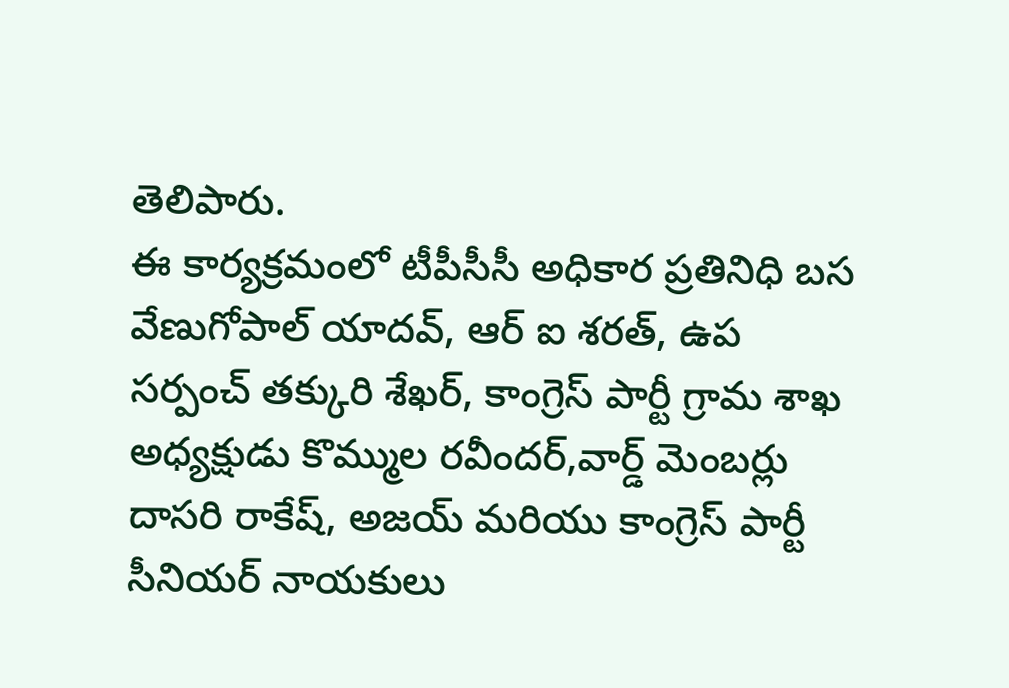తెలిపారు.
ఈ కార్యక్రమంలో టీపీసీసీ అధికార ప్రతినిధి బస వేణుగోపాల్ యాదవ్, ఆర్ ఐ శరత్, ఉప సర్పంచ్ తక్కురి శేఖర్, కాంగ్రెస్ పార్టీ గ్రామ శాఖ అధ్యక్షుడు కొమ్ముల రవీందర్,వార్డ్ మెంబర్లు దాసరి రాకేష్, అజయ్ మరియు కాంగ్రెస్ పార్టీ సీనియర్ నాయకులు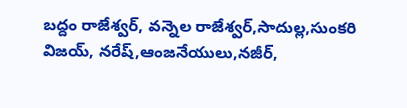బద్దం రాజేశ్వర్, వన్నెల రాజేశ్వర్,సాదుల్ల,సుంకరి విజయ్, నరేష్,ఆంజనేయులు,నజీర్,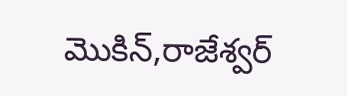మొకిన్,రాజేశ్వర్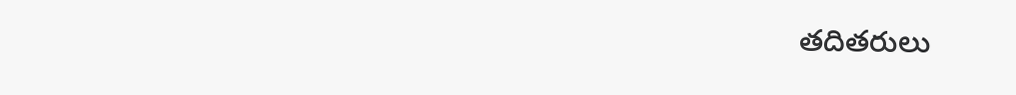తదితరులు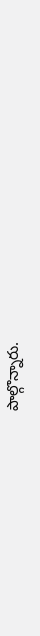పాల్గొన్నారు.